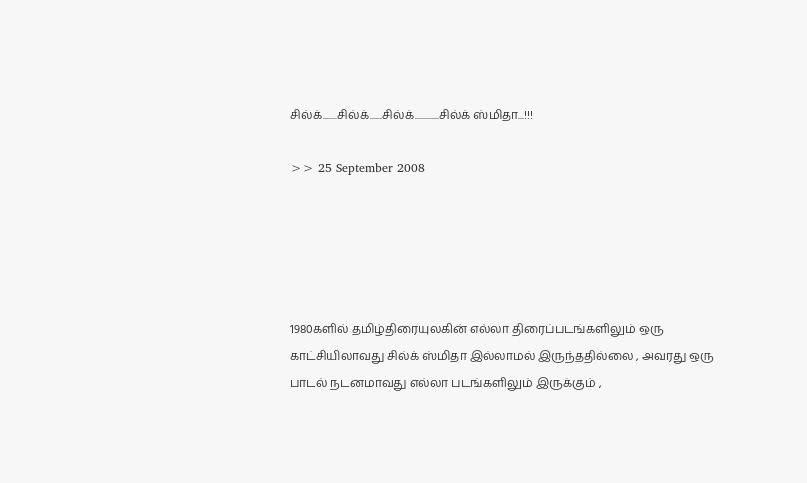சில்க்.......சில்க்......சில்க்............சில்க் ஸ்மிதா...!!!

>> 25 September 2008





1980களில் தமிழ்திரையுலகின் எல்லா திரைப்படங்களிலும் ஒரு காட்சியிலாவது சில்க் ஸ்மிதா இல்லாமல் இருந்ததில்லை , அவரது ஒரு பாடல் நடனமாவது எல்லா படங்களிலும் இருக்கும் ,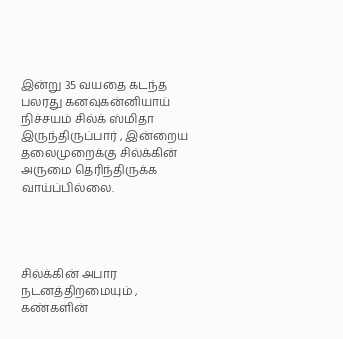இன்று 35 வயதை கடந்த பலரது கனவுகன்னியாய் நிச்சயம் சில்க் ஸ்மிதா இருந்திருப்பார் , இன்றைய தலைமுறைக்கு சில்க்கின் அருமை தெரிந்திருக்க வாய்ப்பில்லை.




சில்க்கின் அபார நடனத்திறமையும் , கண்களின்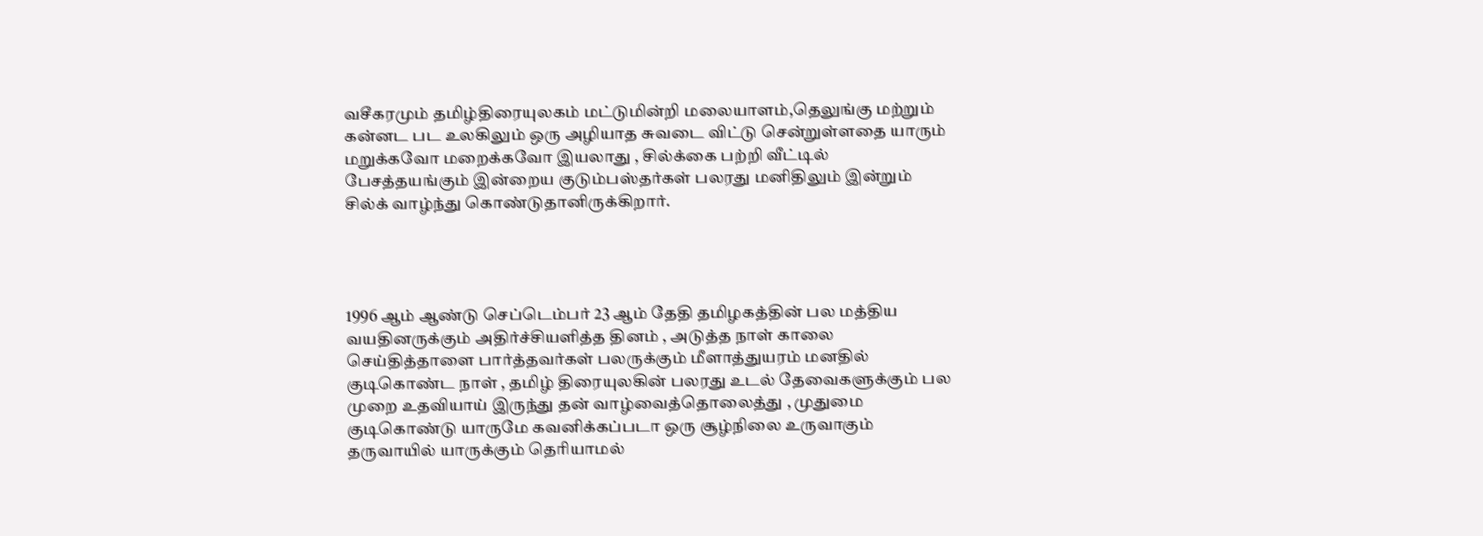வசீகரமும் தமிழ்திரையுலகம் மட்டுமின்றி மலையாளம்,தெலுங்கு மற்றும் கன்னட பட உலகிலும் ஒரு அழியாத சுவடை விட்டு சென்றுள்ளதை யாரும் மறுக்கவோ மறைக்கவோ இயலாது , சில்க்கை பற்றி வீட்டில் பேசத்தயங்கும் இன்றைய குடும்பஸ்தர்கள் பலரது மனிதிலும் இன்றும் சில்க் வாழ்ந்து கொண்டுதானிருக்கிறார்.




1996 ஆம் ஆண்டு செப்டெம்பர் 23 ஆம் தேதி தமிழகத்தின் பல மத்திய வயதினருக்கும் அதிர்ச்சியளித்த தினம் , அடுத்த நாள் காலை செய்தித்தாளை பார்த்தவர்கள் பலருக்கும் மீளாத்துயரம் மனதில் குடிகொண்ட நாள் , தமிழ் திரையுலகின் பலரது உடல் தேவைகளுக்கும் பல முறை உதவியாய் இருந்து தன் வாழ்வைத்தொலைத்து , முதுமை குடிகொண்டு யாருமே கவனிக்கப்படா ஒரு சூழ்நிலை உருவாகும் தருவாயில் யாருக்கும் தெரியாமல்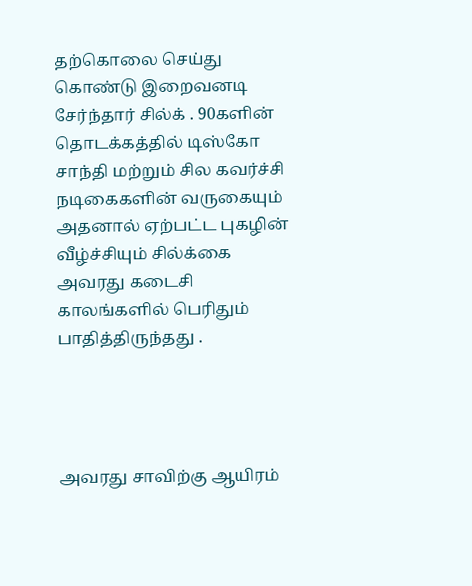தற்கொலை செய்து கொண்டு இறைவனடி சேர்ந்தார் சில்க் . 90களின் தொடக்கத்தில் டிஸ்கோ சாந்தி மற்றும் சில கவர்ச்சி நடிகைகளின் வருகையும் அதனால் ஏற்பட்ட புகழின் வீழ்ச்சியும் சில்க்கை அவரது கடைசி காலங்களில் பெரிதும் பாதித்திருந்தது .




அவரது சாவிற்கு ஆயிரம்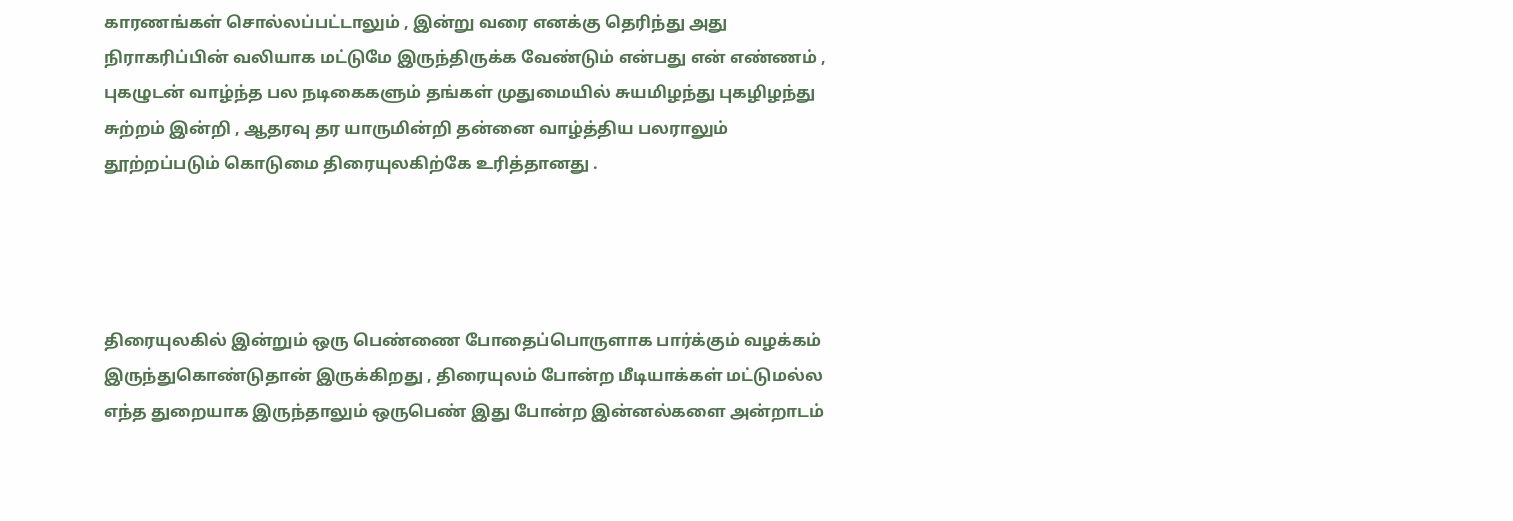காரணங்கள் சொல்லப்பட்டாலும் , இன்று வரை எனக்கு தெரிந்து அது நிராகரிப்பின் வலியாக மட்டுமே இருந்திருக்க வேண்டும் என்பது என் எண்ணம் , புகழுடன் வாழ்ந்த பல நடிகைகளும் தங்கள் முதுமையில் சுயமிழந்து புகழிழந்து சுற்றம் இன்றி , ஆதரவு தர யாருமின்றி தன்னை வாழ்த்திய பலராலும் தூற்றப்படும் கொடுமை திரையுலகிற்கே உரித்தானது .




திரையுலகில் இன்றும் ஒரு பெண்ணை போதைப்பொருளாக பார்க்கும் வழக்கம் இருந்துகொண்டுதான் இருக்கிறது , திரையுலம் போன்ற மீடியாக்கள் மட்டுமல்ல எந்த துறையாக இருந்தாலும் ஒருபெண் இது போன்ற இன்னல்களை அன்றாடம்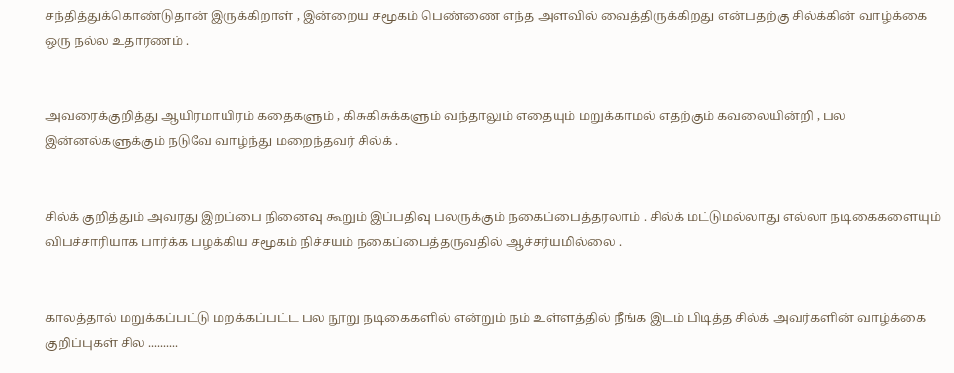சந்தித்துக்கொண்டுதான் இருக்கிறாள் , இன்றைய சமூகம் பெண்ணை எந்த அளவில் வைத்திருக்கிறது என்பதற்கு சில்க்கின் வாழ்க்கை ஒரு நல்ல உதாரணம் .


அவரைக்குறித்து ஆயிரமாயிரம் கதைகளும் , கிசுகிசுக்களும் வந்தாலும் எதையும் மறுக்காமல் எதற்கும் கவலையின்றி , பல இன்னல்களுக்கும் நடுவே வாழ்ந்து மறைந்தவர் சில்க் .


சில்க் குறித்தும் அவரது இறப்பை நினைவு கூறும் இப்பதிவு பலருக்கும் நகைப்பைத்தரலாம் . சில்க் மட்டுமல்லாது எல்லா நடிகைகளையும் விபச்சாரியாக பார்க்க பழக்கிய சமூகம் நிச்சயம் நகைப்பைத்தருவதில் ஆச்சர்யமில்லை .


காலத்தால் மறுக்கப்பட்டு மறக்கப்பட்ட பல நூறு நடிகைகளில் என்றும் நம் உள்ளத்தில் நீங்க இடம் பிடித்த சில்க் அவர்களின் வாழ்க்கை குறிப்புகள் சில ..........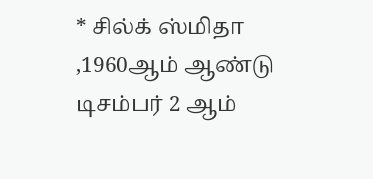* சில்க் ஸ்மிதா ,1960ஆம் ஆண்டு டிசம்பர் 2 ஆம்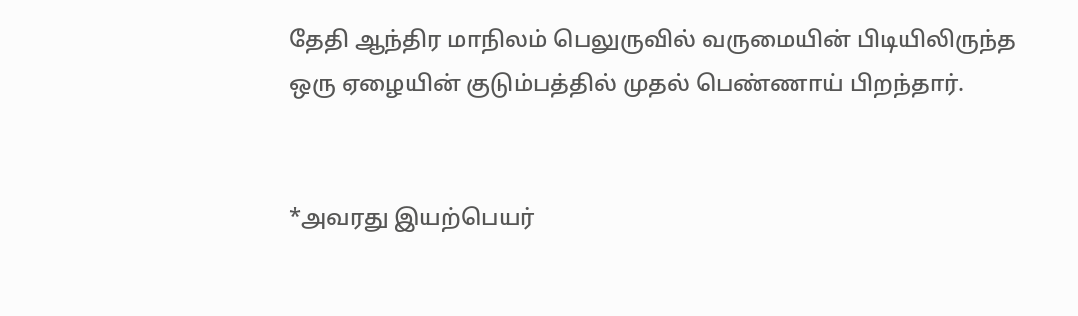தேதி ஆந்திர மாநிலம் பெலுருவில் வருமையின் பிடியிலிருந்த ஒரு ஏழையின் குடும்பத்தில் முதல் பெண்ணாய் பிறந்தார்.


*அவரது இயற்பெயர்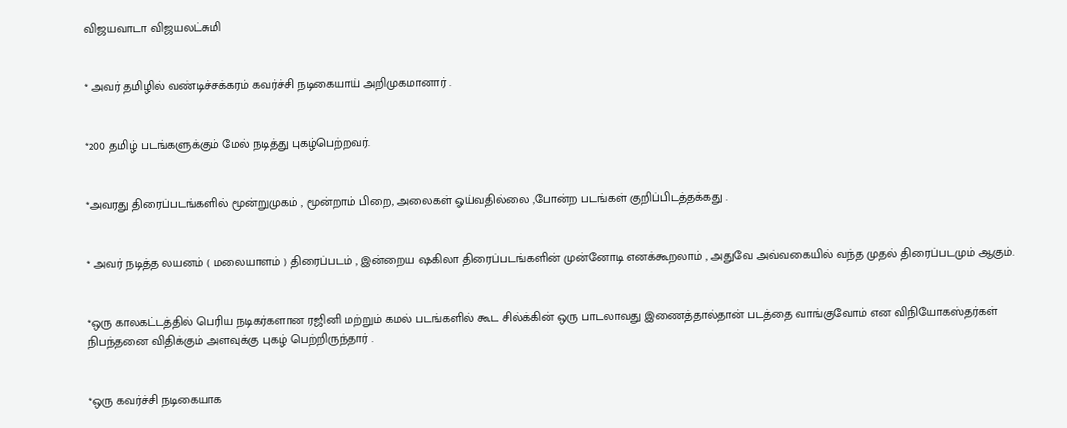விஜயவாடா விஜயலட்சுமி


* அவர் தமிழில் வண்டிச்சக்கரம் கவர்ச்சி நடிகையாய் அறிமுகமானார் .


*200 தமிழ் படங்களுக்கும் மேல் நடித்து புகழ்பெற்றவர்.


*அவரது திரைப்படங்களில் மூன்றுமுகம் , மூன்றாம் பிறை, அலைகள் ஓய்வதில்லை ,போன்ற படங்கள் குறிப்பிடத்தக்கது .


* அவர் நடித்த லயனம் ( மலையாளம் ) திரைப்படம் , இன்றைய ஷகிலா திரைப்படங்களின் முன்னோடி எனக்கூறலாம் , அதுவே அவ்வகையில் வந்த முதல் திரைப்படமும் ஆகும்.


*ஒரு காலகட்டத்தில் பெரிய நடிகர்களான ரஜினி மற்றும் கமல் படங்களில் கூட சில்க்கின் ஒரு பாடலாவது இணைத்தால்தான் படத்தை வாங்குவோம் என விநியோகஸ்தர்கள் நிபந்தனை விதிக்கும் அளவுக்கு புகழ் பெற்றிருந்தார் .


*ஒரு கவர்ச்சி நடிகையாக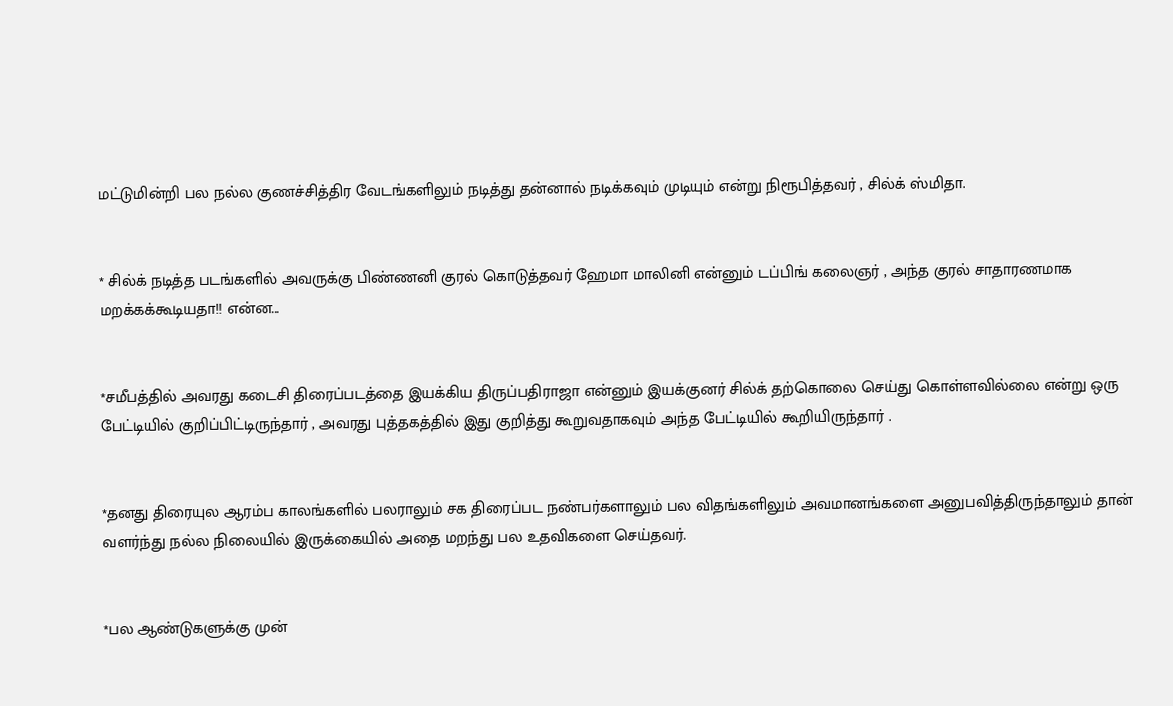மட்டுமின்றி பல நல்ல குணச்சித்திர வேடங்களிலும் நடித்து தன்னால் நடிக்கவும் முடியும் என்று நிரூபித்தவர் , சில்க் ஸ்மிதா.


* சில்க் நடித்த படங்களில் அவருக்கு பிண்ணனி குரல் கொடுத்தவர் ஹேமா மாலினி என்னும் டப்பிங் கலைஞர் , அந்த குரல் சாதாரணமாக மறக்கக்கூடியதா!! என்ன...


*சமீபத்தில் அவரது கடைசி திரைப்படத்தை இயக்கிய திருப்பதிராஜா என்னும் இயக்குனர் சில்க் தற்கொலை செய்து கொள்ளவில்லை என்று ஒரு பேட்டியில் குறிப்பிட்டிருந்தார் , அவரது புத்தகத்தில் இது குறித்து கூறுவதாகவும் அந்த பேட்டியில் கூறியிருந்தார் .


*தனது திரையுல ஆரம்ப காலங்களில் பலராலும் சக திரைப்பட நண்பர்களாலும் பல விதங்களிலும் அவமானங்களை அனுபவித்திருந்தாலும் தான் வளர்ந்து நல்ல நிலையில் இருக்கையில் அதை மறந்து பல உதவிகளை செய்தவர்.


*பல ஆண்டுகளுக்கு முன்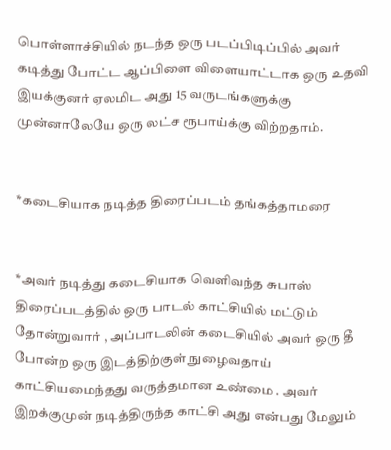பொள்ளாச்சியில் நடந்த ஒரு படப்பிடிப்பில் அவர் கடித்து போட்ட ஆப்பிளை விளையாட்டாக ஒரு உதவி இயக்குனர் ஏலமிட அது 15 வருடங்களுக்கு முன்னாலேயே ஒரு லட்ச ரூபாய்க்கு விற்றதாம்.


*கடைசியாக நடித்த திரைப்படம் தங்கத்தாமரை


*அவர் நடித்து கடைசியாக வெளிவந்த சுபாஸ் திரைப்படத்தில் ஒரு பாடல் காட்சியில் மட்டும் தோன்றுவார் , அப்பாடலின் கடைசியில் அவர் ஒரு தீ போன்ற ஒரு இடத்திற்குள் நுழைவதாய் காட்சியமைந்தது வருத்தமான உண்மை . அவர் இறக்குமுன் நடித்திருந்த காட்சி அது என்பது மேலும்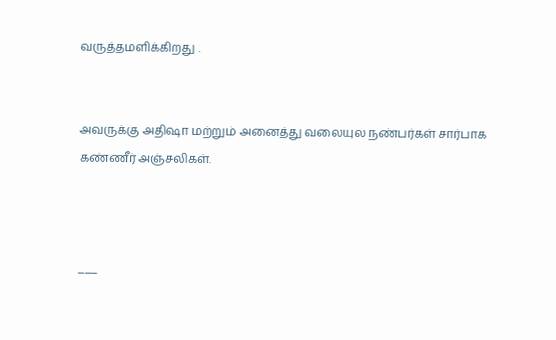வருத்தமளிக்கிறது .


அவருக்கு அதிஷா மற்றும் அனைத்து வலையுல நண்பர்கள் சார்பாக கண்ணீர் அஞ்சலிகள்.



___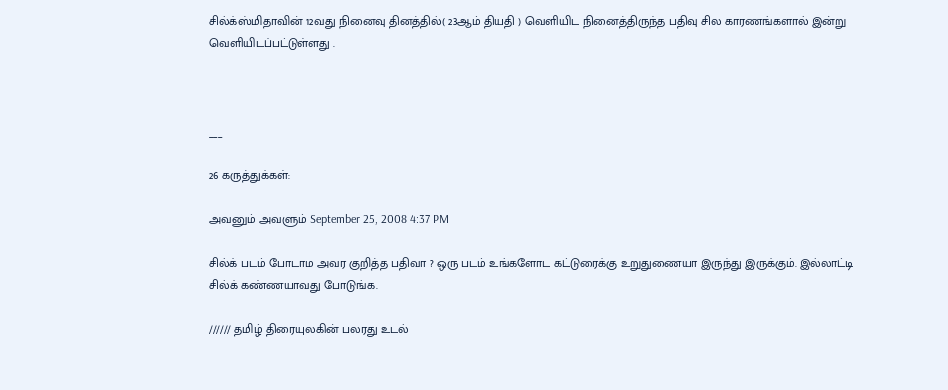சில்க்ஸ்மிதாவின் 12வது நினைவு தினத்தில்( 23ஆம் தியதி ) வெளியிட நினைத்திருந்த பதிவு சில காரணங்களால் இன்று வெளியிடப்பட்டுள்ளது .



___

26 கருத்துக்கள்:

அவனும் அவளும் September 25, 2008 4:37 PM

சில்க் படம் போடாம அவர குறித்த பதிவா ? ஒரு படம் உங்களோட கட்டுரைக்கு உறுதுணையா இருந்து இருக்கும். இல்லாட்டி சில்க் கண்ணயாவது போடுங்க.

////// தமிழ் திரையுலகின் பலரது உடல்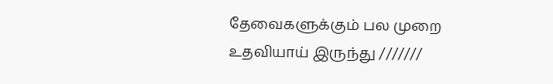தேவைகளுக்கும் பல முறை உதவியாய் இருந்து ///////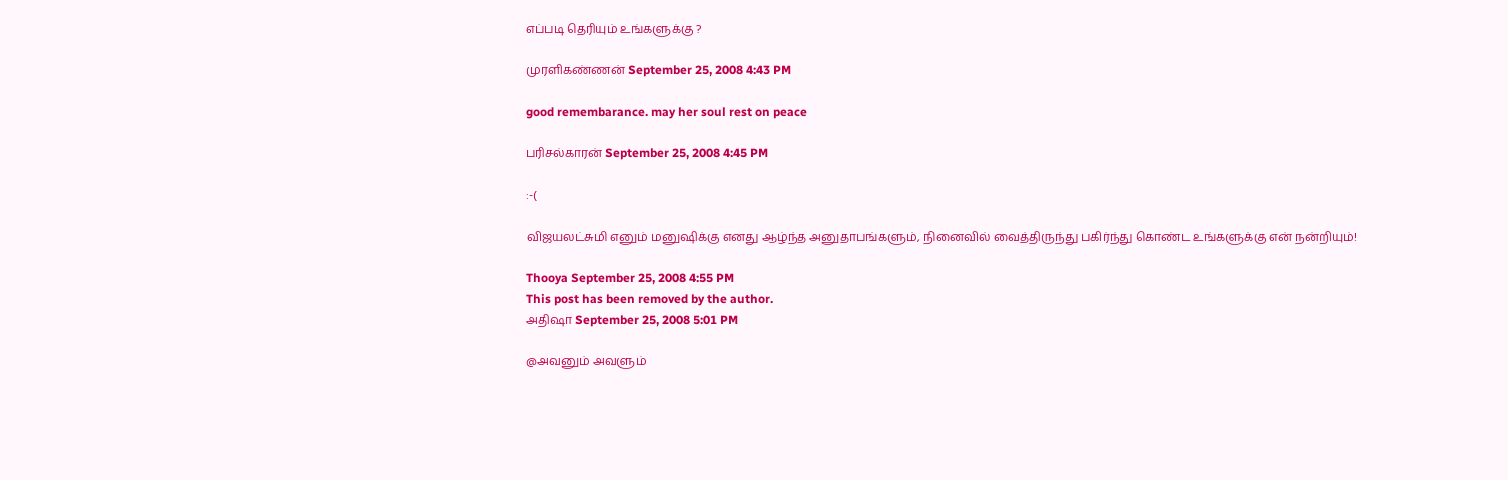எப்படி தெரியும் உங்களுக்கு ?

முரளிகண்ணன் September 25, 2008 4:43 PM

good remembarance. may her soul rest on peace

பரிசல்காரன் September 25, 2008 4:45 PM

:-(

விஜயலட்சுமி எனும் மனுஷிக்கு எனது ஆழ்ந்த அனுதாபங்களும், நினைவில் வைத்திருந்து பகிர்ந்து கொண்ட உங்களுக்கு என் நன்றியும்!

Thooya September 25, 2008 4:55 PM
This post has been removed by the author.
அதிஷா September 25, 2008 5:01 PM

@அவனும் அவளும்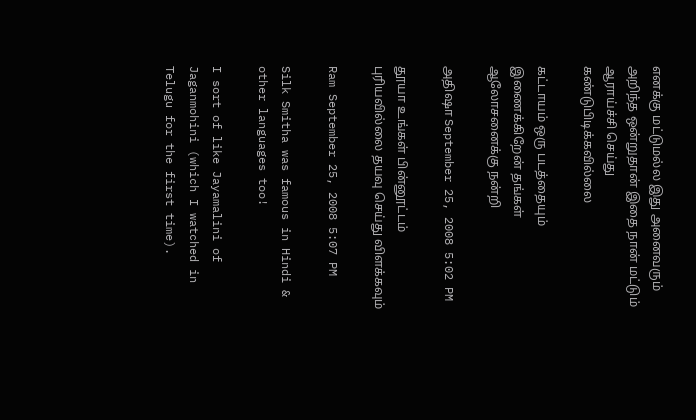எனக்கு மட்டுமல்ல இது அனைவரும் அறிந்த ஒன்றுதான் இதை நான் மட்டும் ஆராய்ச்சி செய்து கண்டுபிடிக்கவில்லை

கட்டாயம் ஒரு படத்தையும் இணைக்கிறேன் தங்கள் ஆலோசனைக்கு நன்றி

அதிஷா September 25, 2008 5:02 PM

தூயா உங்கள் பின்னூட்டம் புரியவில்லை தயவு செய்து விளக்கவும்

Ram September 25, 2008 5:07 PM

Silk Smitha was famous in Hindi & other languages too!

I sort of like Jayamalini of Jaganmohini (which I watched in Telugu for the first time).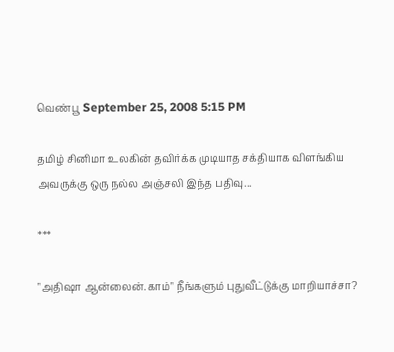வெண்பூ September 25, 2008 5:15 PM

தமிழ் சினிமா உலகின் தவிர்க்க முடியாத சக்தியாக விளங்கிய அவருக்கு ஒரு நல்ல அஞ்சலி இந்த பதிவு...

***

"அதிஷா ஆன்லைன்.காம்" நீங்களும் புதுவீட்டுக்கு மாறியாச்சா?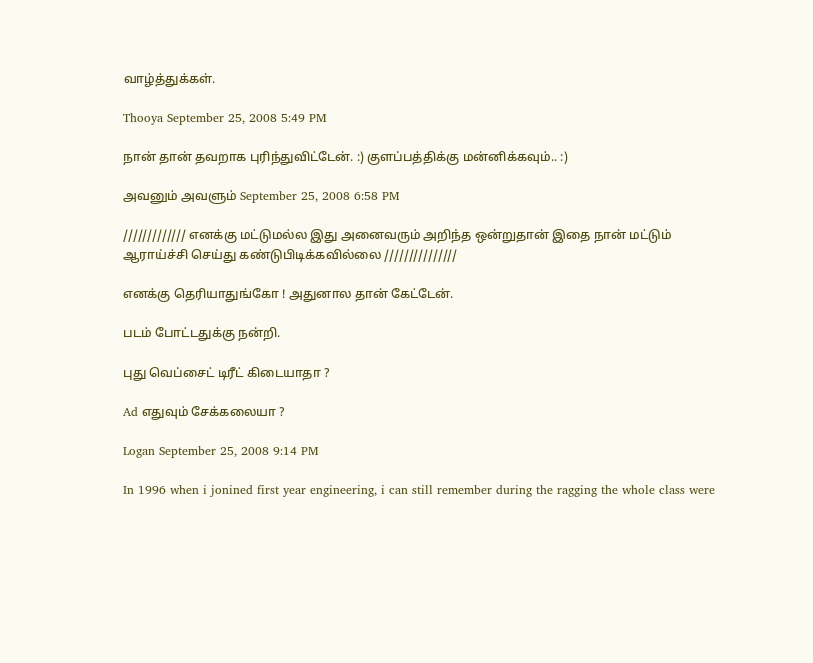வாழ்த்துக்கள்.

Thooya September 25, 2008 5:49 PM

நான் தான் தவறாக புரிந்துவிட்டேன். :) குளப்பத்திக்கு மன்னிக்கவும்.. :)

அவனும் அவளும் September 25, 2008 6:58 PM

///////////// எனக்கு மட்டுமல்ல இது அனைவரும் அறிந்த ஒன்றுதான் இதை நான் மட்டும் ஆராய்ச்சி செய்து கண்டுபிடிக்கவில்லை ///////////////

எனக்கு தெரியாதுங்கோ ! அதுனால தான் கேட்டேன்.

படம் போட்டதுக்கு நன்றி.

புது வெப்சைட் டிரீட் கிடையாதா ?

Ad எதுவும் சேக்கலையா ?

Logan September 25, 2008 9:14 PM

In 1996 when i jonined first year engineering, i can still remember during the ragging the whole class were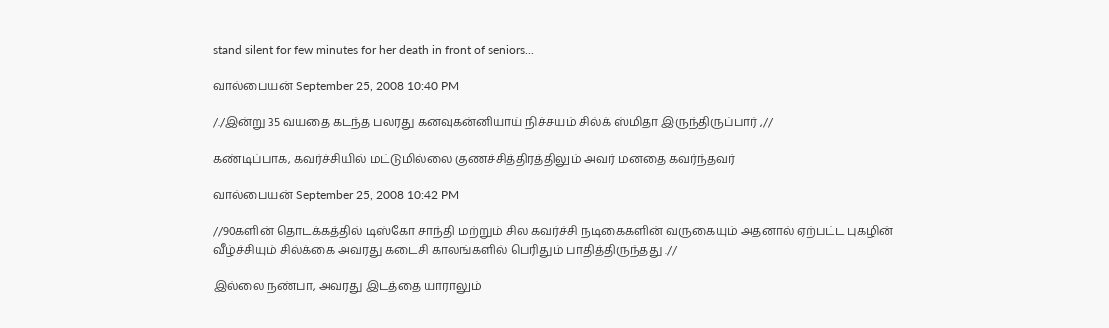stand silent for few minutes for her death in front of seniors...

வால்பையன் September 25, 2008 10:40 PM

/./இன்று 35 வயதை கடந்த பலரது கனவுகன்னியாய் நிச்சயம் சில்க் ஸ்மிதா இருந்திருப்பார் ,//

கண்டிப்பாக, கவர்ச்சியில் மட்டுமில்லை குணச்சித்திரத்திலும் அவர் மனதை கவர்ந்தவர்

வால்பையன் September 25, 2008 10:42 PM

//90களின் தொடக்கத்தில் டிஸ்கோ சாந்தி மற்றும் சில கவர்ச்சி நடிகைகளின் வருகையும் அதனால் ஏற்பட்ட புகழின் வீழ்ச்சியும் சில்க்கை அவரது கடைசி காலங்களில் பெரிதும் பாதித்திருந்தது .//

இல்லை நண்பா, அவரது இடத்தை யாராலும்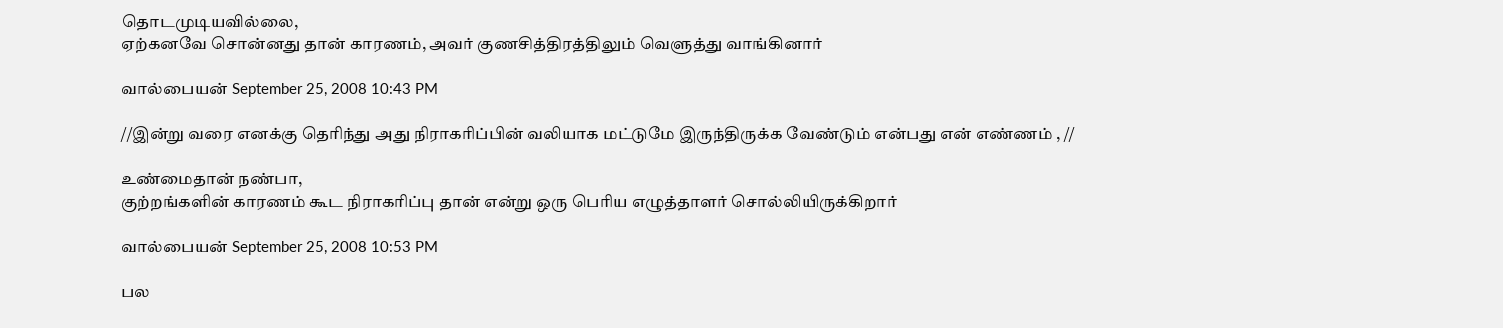தொடமுடியவில்லை,
ஏற்கனவே சொன்னது தான் காரணம், அவர் குணசித்திரத்திலும் வெளுத்து வாங்கினார்

வால்பையன் September 25, 2008 10:43 PM

//இன்று வரை எனக்கு தெரிந்து அது நிராகரிப்பின் வலியாக மட்டுமே இருந்திருக்க வேண்டும் என்பது என் எண்ணம் , //

உண்மைதான் நண்பா,
குற்றங்களின் காரணம் கூட நிராகரிப்பு தான் என்று ஒரு பெரிய எழுத்தாளர் சொல்லியிருக்கிறார்

வால்பையன் September 25, 2008 10:53 PM

பல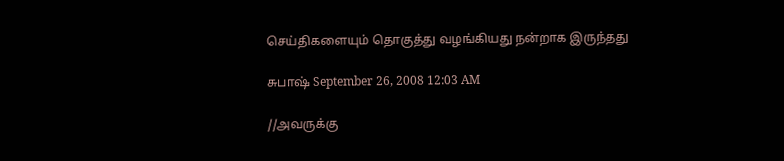செய்திகளையும் தொகுத்து வழங்கியது நன்றாக இருந்தது

சுபாஷ் September 26, 2008 12:03 AM

//அவருக்கு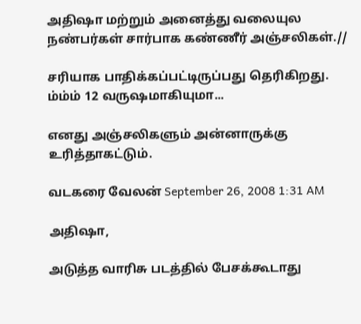அதிஷா மற்றும் அனைத்து வலையுல நண்பர்கள் சார்பாக கண்ணீர் அஞ்சலிகள்.//

சரியாக பாதிக்கப்பட்டிருப்பது தெரிகிறது.
ம்ம்ம் 12 வருஷமாகியுமா...

எனது அஞ்சலிகளும் அன்னாருக்கு உரித்தாகட்டும்.

வடகரை வேலன் September 26, 2008 1:31 AM

அதிஷா,

அடுத்த வாரிசு படத்தில் பேசக்கூடாது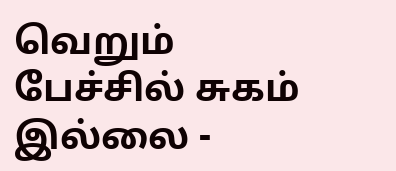வெறும் பேச்சில் சுகம் இல்லை -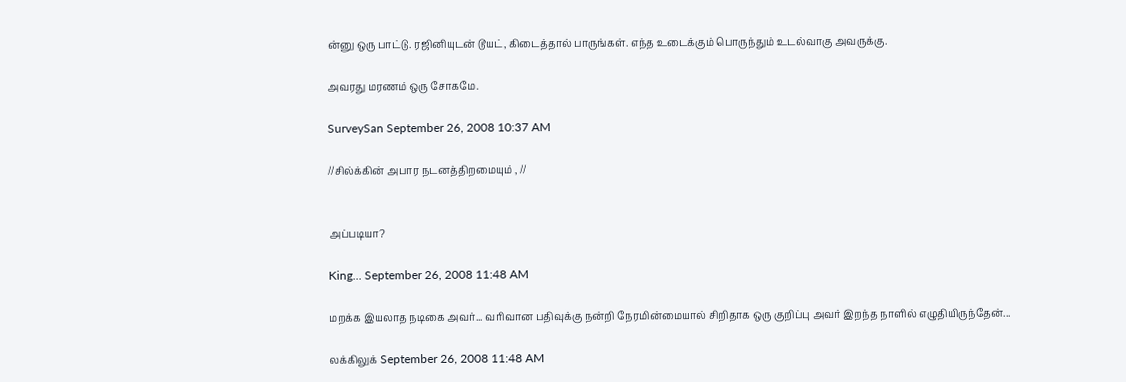ன்னு ஒரு பாட்டு. ரஜினியுடன் டூயட், கிடைத்தால் பாருங்கள். எந்த உடைக்கும் பொருந்தும் உடல்வாகு அவருக்கு.

அவரது மரணம் ஒரு சோகமே.

SurveySan September 26, 2008 10:37 AM

//சில்க்கின் அபார நடனத்திறமையும் , //


அப்படியா?

King... September 26, 2008 11:48 AM

மறக்க இயலாத நடிகை அவர்... வரிவான பதிவுக்கு நன்றி நேரமின்மையால் சிறிதாக ஒரு குறிப்பு அவர் இறந்த நாளில் எழுதியிருந்தேன்...

லக்கிலுக் September 26, 2008 11:48 AM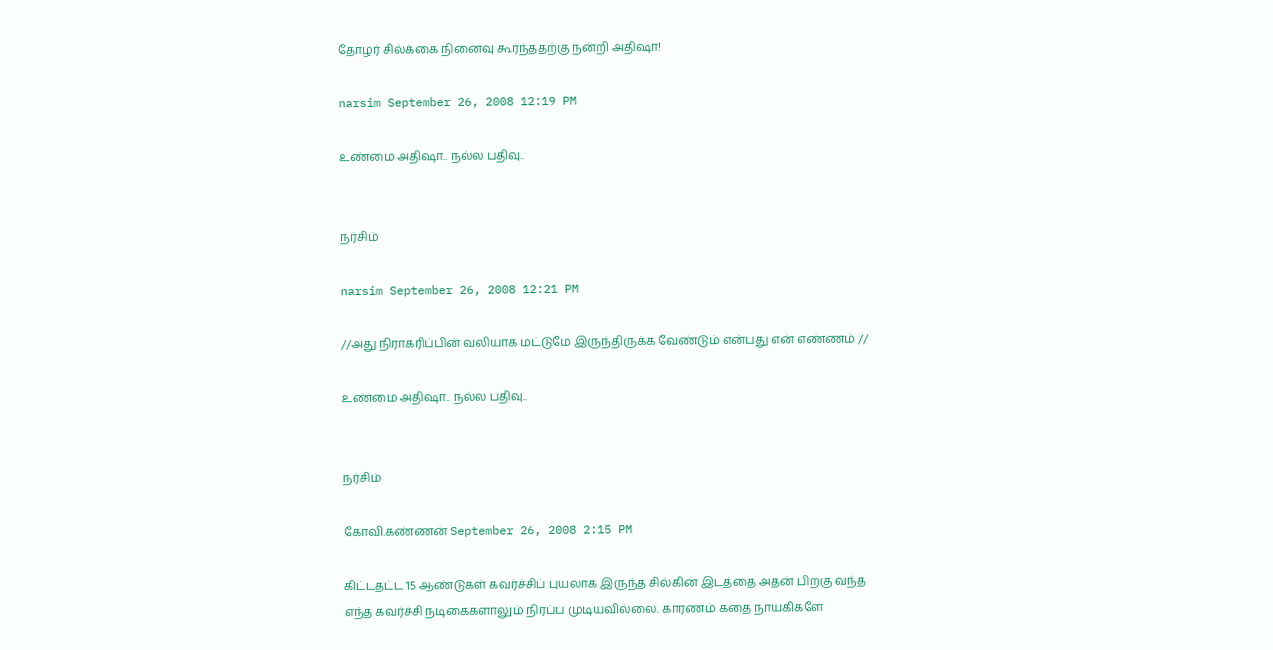தோழர் சில்க்கை நினைவு கூர்ந்ததற்கு நன்றி அதிஷா!

narsim September 26, 2008 12:19 PM

உண்மை அதிஷா.. நல்ல பதிவு..


நர்சிம்

narsim September 26, 2008 12:21 PM

//அது நிராகரிப்பின் வலியாக மட்டுமே இருந்திருக்க வேண்டும் என்பது என் எண்ணம் //

உண்மை அதிஷா.. நல்ல பதிவு..


நர்சிம்

கோவி.கண்ணன் September 26, 2008 2:15 PM

கிட்டதட்ட 15 ஆண்டுகள் கவர்ச்சிப் புயலாக இருந்த சில்கின் இடத்தை அதன் பிறகு வந்த எந்த கவர்ச்சி நடிகைகளாலும் நிரப்ப முடியவில்லை. காரணம் கதை நாயகிகளே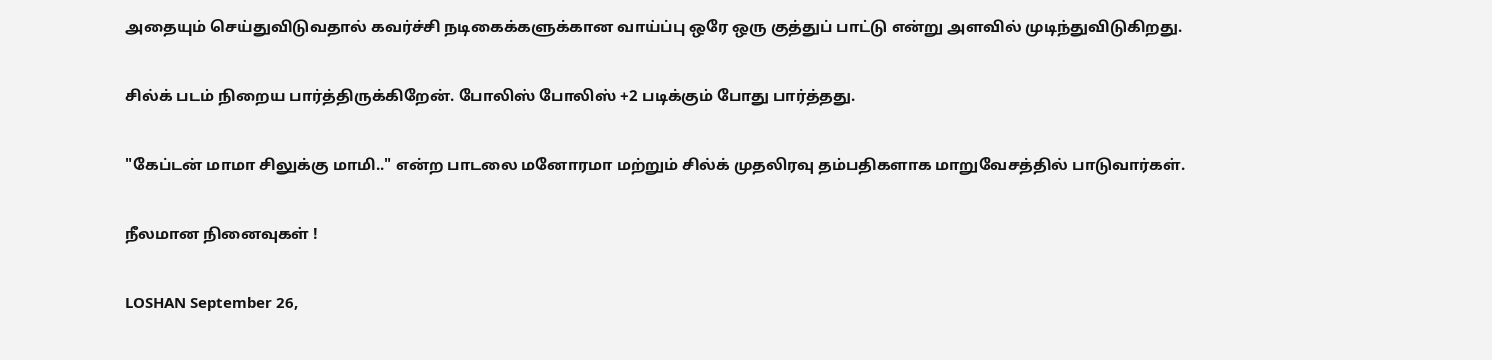அதையும் செய்துவிடுவதால் கவர்ச்சி நடிகைக்களுக்கான வாய்ப்பு ஒரே ஒரு குத்துப் பாட்டு என்று அளவில் முடிந்துவிடுகிறது.

சில்க் படம் நிறைய பார்த்திருக்கிறேன். போலிஸ் போலிஸ் +2 படிக்கும் போது பார்த்தது.

"கேப்டன் மாமா சிலுக்கு மாமி.." என்ற பாடலை மனோரமா மற்றும் சில்க் முதலிரவு தம்பதிகளாக மாறுவேசத்தில் பாடுவார்கள்.

நீலமான நினைவுகள் !

LOSHAN September 26,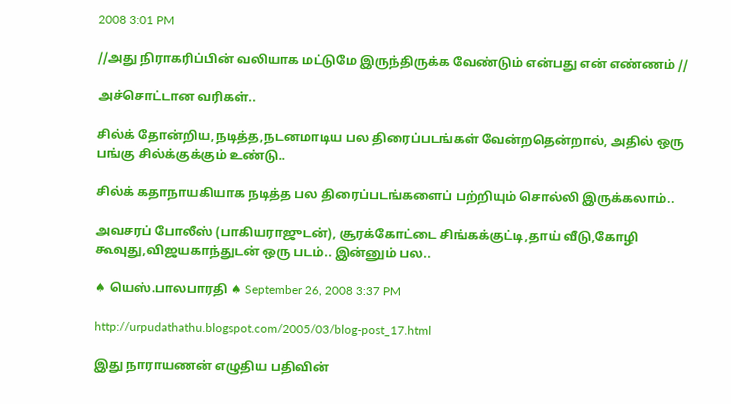2008 3:01 PM

//அது நிராகரிப்பின் வலியாக மட்டுமே இருந்திருக்க வேண்டும் என்பது என் எண்ணம் //

அச்சொட்டான வரிகள்..

சில்க் தோன்றிய,நடித்த,நடனமாடிய பல திரைப்படங்கள் வேன்றதென்றால், அதில் ஒரு பங்கு சில்க்குக்கும் உண்டு..

சில்க் கதாநாயகியாக நடித்த பல திரைப்படங்களைப் பற்றியும் சொல்லி இருக்கலாம்..

அவசரப் போலீஸ் (பாகியராஜுடன்), சூரக்கோட்டை சிங்கக்குட்டி,தாய் வீடு,கோழி கூவுது,விஜயகாந்துடன் ஒரு படம்.. இன்னும் பல..

♠ யெஸ்.பாலபாரதி ♠ September 26, 2008 3:37 PM

http://urpudathathu.blogspot.com/2005/03/blog-post_17.html

இது நாராயணன் எழுதிய பதிவின்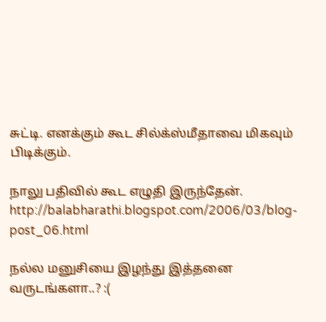சுட்டி. எனக்கும் கூட சில்க்ஸ்மீதாவை மிகவும் பிடிக்கும்.

நாலு பதிவில் கூட எழுதி இருந்தேன். http://balabharathi.blogspot.com/2006/03/blog-post_06.html

நல்ல மனுசியை இழந்து இத்தனை வருடங்களா..? :(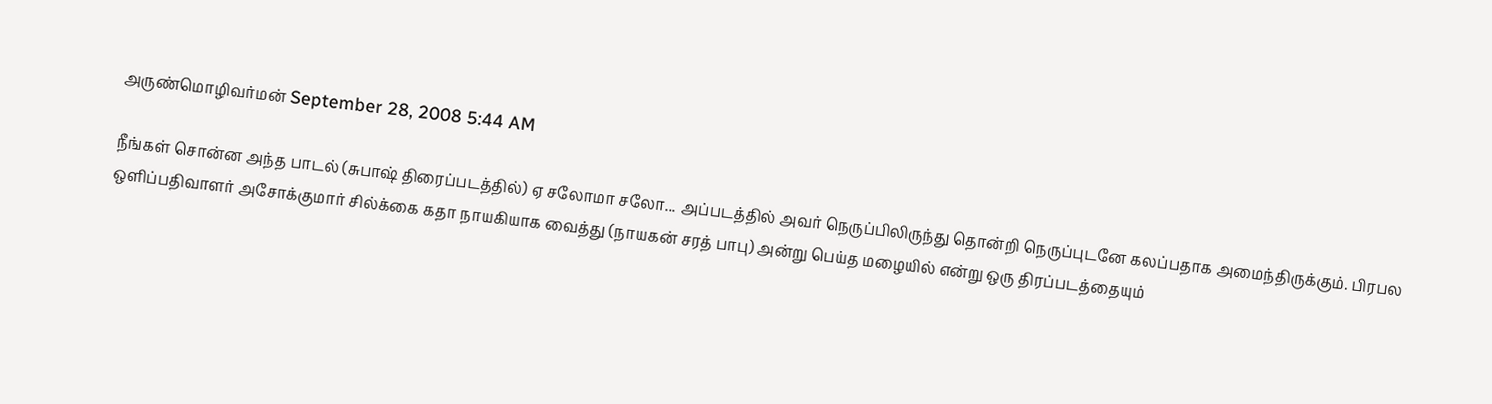அருண்மொழிவர்மன் September 28, 2008 5:44 AM

நீங்கள் சொன்ன அந்த பாடல் (சுபாஷ் திரைப்படத்தில்) ஏ சலோமா சலோ... அப்படத்தில் அவர் நெருப்பிலிருந்து தொன்றி நெருப்புடனே கலப்பதாக அமைந்திருக்கும். பிரபல ஒளிப்பதிவாளர் அசோக்குமார் சில்க்கை கதா நாயகியாக வைத்து (நாயகன் சரத் பாபு) அன்று பெய்த மழையில் என்று ஒரு திரப்படத்தையும்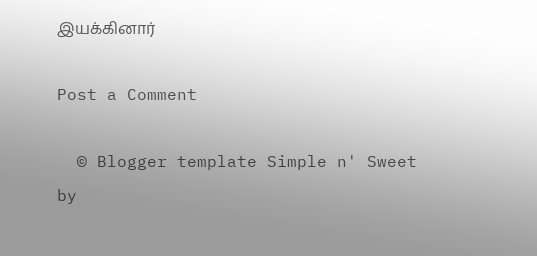இயக்கினார்

Post a Comment

  © Blogger template Simple n' Sweet by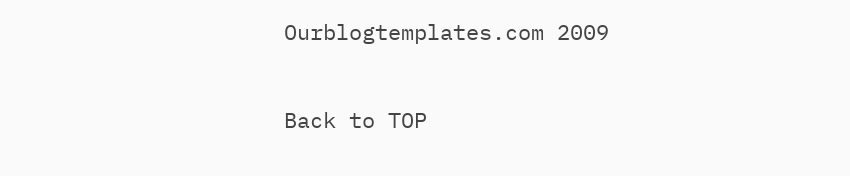Ourblogtemplates.com 2009

Back to TOP